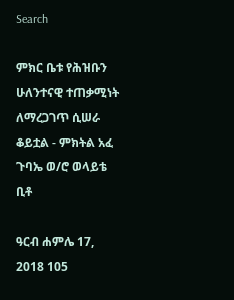Search

ምክር ቤቱ የሕዝቡን ሁለንተናዊ ተጠቃሚነት ለማረጋገጥ ሲሠራ ቆይቷል - ምክትል አፈ ጉባኤ ወ/ሮ ወላይቴ ቢቶ

ዓርብ ሐምሌ 17, 2018 105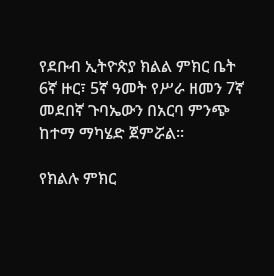የደቡብ ኢትዮጵያ ክልል ምክር ቤት 6ኛ ዙር፣ 5ኛ ዓመት የሥራ ዘመን 7ኛ መደበኛ ጉባኤውን በአርባ ምንጭ ከተማ ማካሄድ ጀምሯል።

የክልሉ ምክር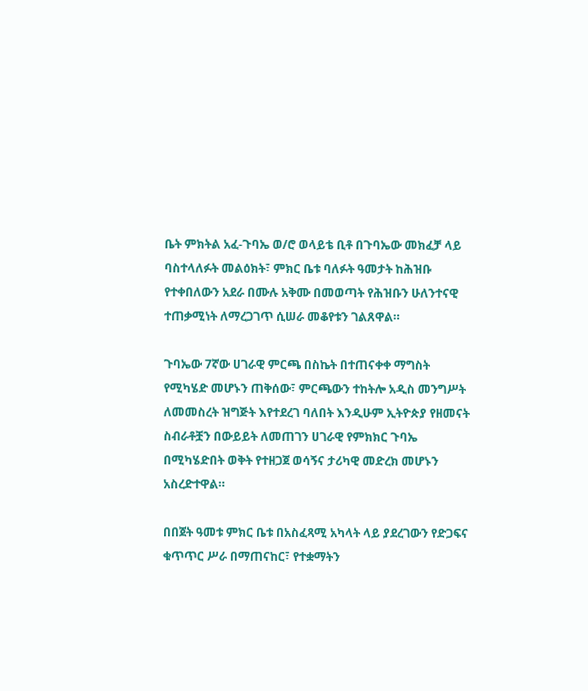ቤት ምክትል አፈ-ጉባኤ ወ/ሮ ወላይቴ ቢቶ በጉባኤው መክፈቻ ላይ ባስተላለፉት መልዕክት፣ ምክር ቤቱ ባለፉት ዓመታት ከሕዝቡ የተቀበለውን አደራ በሙሉ አቅሙ በመወጣት የሕዝቡን ሁለንተናዊ ተጠቃሚነት ለማረጋገጥ ሲሠራ መቆየቱን ገልጸዋል።

ጉባኤው 7ኛው ሀገራዊ ምርጫ በስኬት በተጠናቀቀ ማግስት የሚካሄድ መሆኑን ጠቅሰው፣ ምርጫውን ተከትሎ አዲስ መንግሥት ለመመስረት ዝግጅት እየተደረገ ባለበት እንዲሁም ኢትዮጵያ የዘመናት ስብራቶቿን በውይይት ለመጠገን ሀገራዊ የምክክር ጉባኤ በሚካሄድበት ወቅት የተዘጋጀ ወሳኝና ታሪካዊ መድረክ መሆኑን አስረድተዋል።

በበጀት ዓመቱ ምክር ቤቱ በአስፈጻሚ አካላት ላይ ያደረገውን የድጋፍና ቁጥጥር ሥራ በማጠናከር፣ የተቋማትን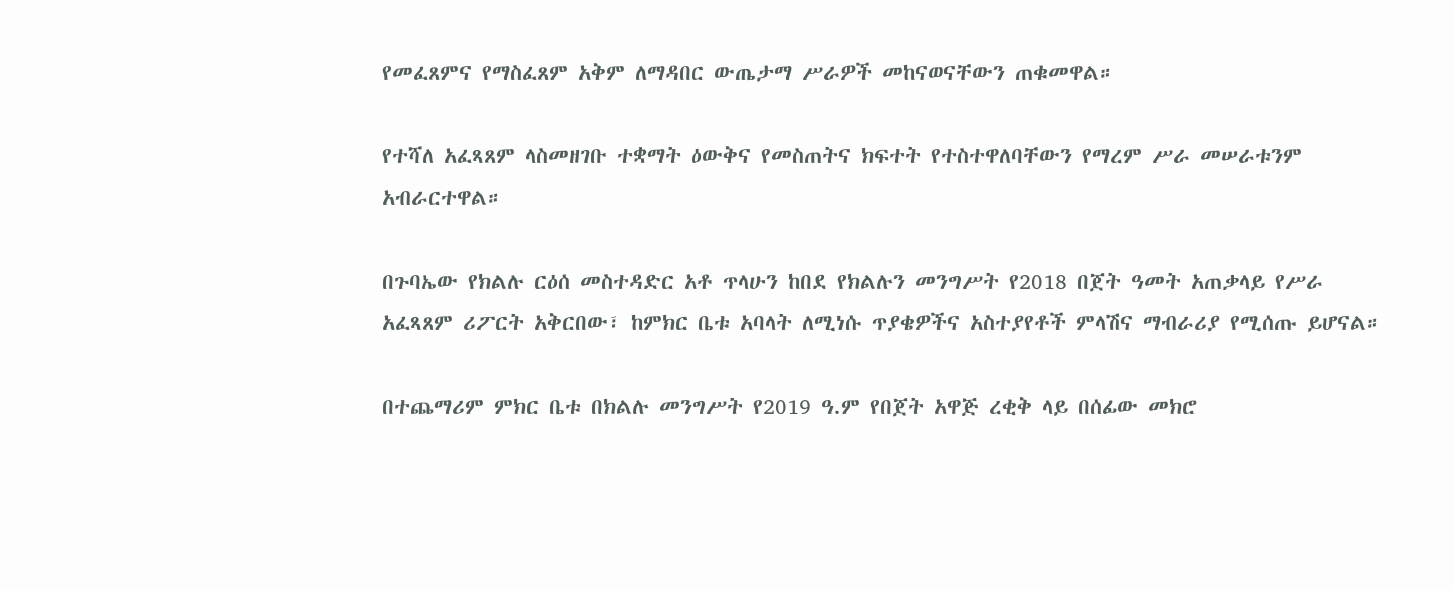የመፈጸምና የማስፈጸም አቅም ለማዳበር ውጤታማ ሥራዎች መከናወናቸውን ጠቁመዋል።

የተሻለ አፈጻጸም ላስመዘገቡ ተቋማት ዕውቅና የመስጠትና ክፍተት የተስተዋለባቸውን የማረም ሥራ መሠራቱንም አብራርተዋል።

በጉባኤው የክልሉ ርዕሰ መስተዳድር አቶ ጥላሁን ከበደ የክልሉን መንግሥት የ2018 በጀት ዓመት አጠቃላይ የሥራ አፈጻጸም ሪፖርት አቅርበው፣ ከምክር ቤቱ አባላት ለሚነሱ ጥያቄዎችና አስተያየቶች ምላሽና ማብራሪያ የሚሰጡ ይሆናል።

በተጨማሪም ምክር ቤቱ በክልሉ መንግሥት የ2019 ዓ.ም የበጀት አዋጅ ረቂቅ ላይ በሰፊው መክሮ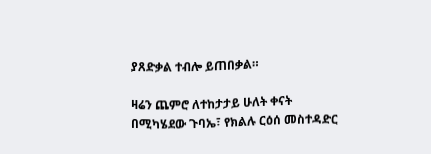ያጸድቃል ተብሎ ይጠበቃል።

ዛሬን ጨምሮ ለተከታታይ ሁለት ቀናት በሚካሄደው ጉባኤ፣ የክልሉ ርዕሰ መስተዳድር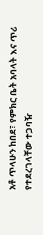አቶ ጥላሁን ከበደ፣ የምክር ቤት አባላት እና ጥሪ የተደረገላቸው ተጋባዥ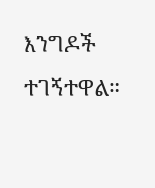እንግዶች ተገኝተዋል።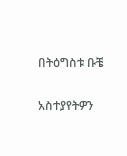በትዕግስቱ ቡቼ

አስተያየትዎን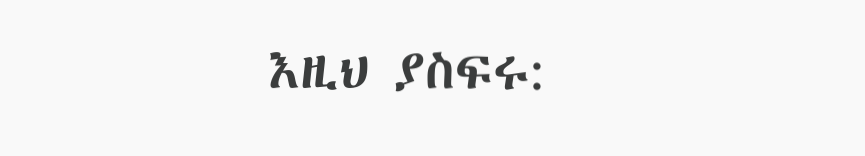እዚህ ያስፍሩ: